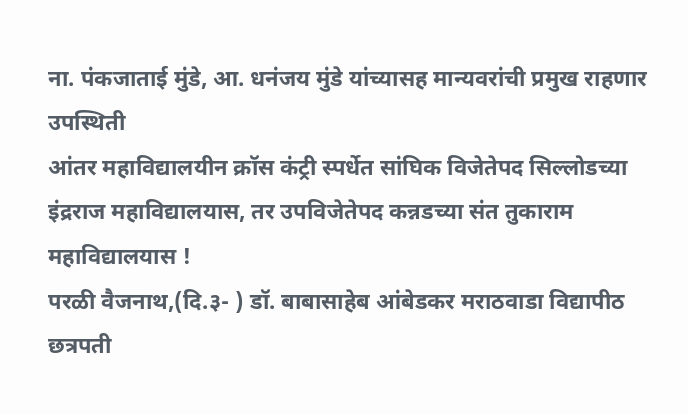ना. पंकजाताई मुंडे, आ. धनंजय मुंडे यांच्यासह मान्यवरांची प्रमुख राहणार उपस्थिती
आंतर महाविद्यालयीन क्रॉस कंट्री स्पर्धेत सांघिक विजेतेपद सिल्लोडच्या इंद्रराज महाविद्यालयास, तर उपविजेतेपद कन्नडच्या संत तुकाराम महाविद्यालयास !
परळी वैजनाथ,(दि.३- ) डॉ. बाबासाहेब आंबेडकर मराठवाडा विद्यापीठ छत्रपती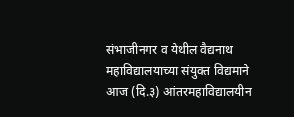संभाजीनगर व येथील वैद्यनाथ महाविद्यालयाच्या संयुक्त विद्यमाने आज (दि.३) आंतरमहाविद्यालयीन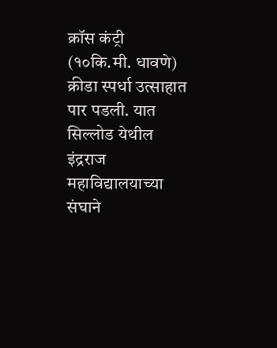क्रॉस कंट्री (१०कि.मी. धावणे) क्रीडा स्पर्धा उत्साहात पार पडली. यात सिल्लोड येथील इंद्रराज महाविद्यालयाच्या संघाने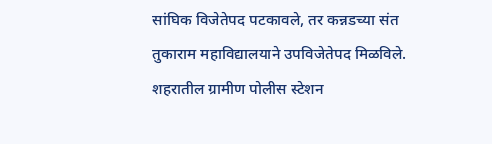सांघिक विजेतेपद पटकावले, तर कन्नडच्या संत तुकाराम महाविद्यालयाने उपविजेतेपद मिळविले.
शहरातील ग्रामीण पोलीस स्टेशन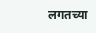लगतच्या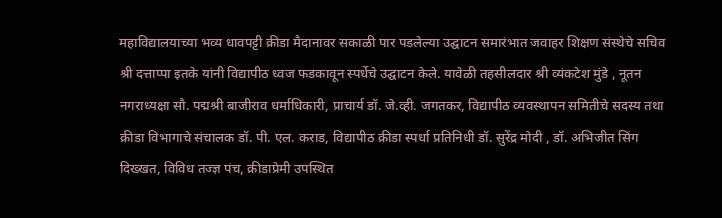महाविद्यालयाच्या भव्य धावपट्टी क्रीडा मैदानावर सकाळी पार पडलेल्या उद्घाटन समारंभात जवाहर शिक्षण संस्थेचे सचिव श्री दत्ताप्पा इतके यांनी विद्यापीठ ध्वज फडकावून स्पर्धेचे उद्घाटन केले. यावेळी तहसीलदार श्री व्यंकटेश मुंडे , नूतन नगराध्यक्षा सौ. पद्मश्री बाजीराव धर्माधिकारी, प्राचार्य डॉ. जे.व्ही. जगतकर, विद्यापीठ व्यवस्थापन समितीचे सदस्य तथा क्रीडा विभागाचे संचालक डॉ. पी. एल. कराड, विद्यापीठ क्रीडा स्पर्धा प्रतिनिधी डॉ. सुरेंद्र मोदी , डॉ. अभिजीत सिंग दिख्खत, विविध तज्ज्ञ पंच, क्रीडाप्रेमी उपस्थित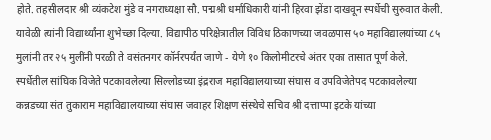होते. तहसीलदार श्री व्यंकटेश मुंडे व नगराध्यक्षा सौ. पद्मश्री धर्माधिकारी यांनी हिरवा झेंडा दाखवून स्पर्धेची सुरुवात केली. यावेळी त्यांनी विद्यार्थ्यांना शुभेच्छा दिल्या. विद्यापीठ परिक्षेत्रातील विविध ठिकाणच्या जवळपास ५० महाविद्यालयांच्या ८५ मुलांनी तर २५ मुलींनी परळी ते वसंतनगर कॉर्नरपर्यंत जाणे - येणे १० किलोमीटरचे अंतर एका तासात पूर्ण केले.
स्पर्धेतील सांघिक विजेते पटकावलेल्या सिल्लोडच्या इंद्रराज महाविद्यालयाच्या संघास व उपविजेतेपद पटकावलेल्या कन्नडच्या संत तुकाराम महाविद्यालयाच्या संघास जवाहर शिक्षण संस्थेचे सचिव श्री दत्ताप्पा इटके यांच्या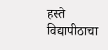हस्ते विद्यापीठाचा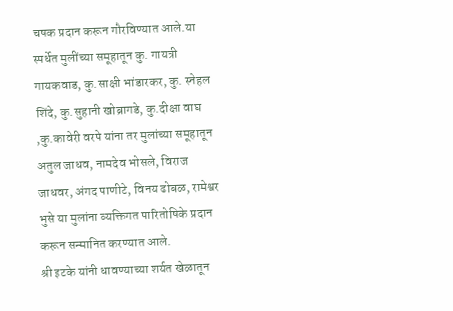चषक प्रदान करून गौरविण्यात आले.या स्पर्धेत मुलींच्या समूहातून कु. गायत्री गायकवाड, कु.साक्षी भांडारकर, कु. स्नेहल शिंदे, कु.सुहानी खोब्रागडे, कु.दीक्षा वाघ ,कु.कावेरी वरपे यांना तर मुलांच्या समूहातून अतुल जाधव, नामदेव भोसले, विराज जाधवर, अंगद पाणीटे, विनय ढोबळ, रामेश्वर भुसे या मुलांना व्यक्तिगत पारितोषिके प्रदान करून सन्मानित करण्यात आले.
श्री इटके यांनी धावण्याच्या शर्यत खेळातून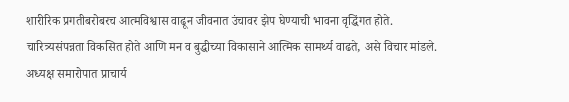शारीरिक प्रगतीबरोबरच आत्मविश्वास वाढून जीवनात उंचावर झेप घेण्याची भावना वृद्धिंगत होते. चारित्र्यसंपन्नता विकसित होते आणि मन व बुद्धीच्या विकासाने आत्मिक सामर्थ्य वाढते, असे विचार मांडले. अध्यक्ष समारोपात प्राचार्य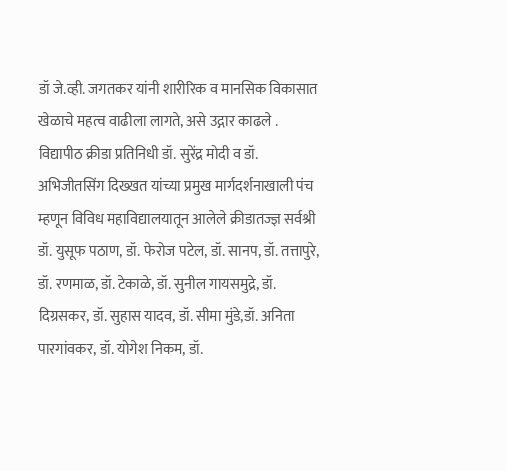डॉ जे.व्ही. जगतकर यांनी शारीरिक व मानसिक विकासात खेळाचे महत्व वाढीला लागते, असे उद्गार काढले .
विद्यापीठ क्रीडा प्रतिनिधी डॉ. सुरेंद्र मोदी व डॉ. अभिजीतसिंग दिख्खत यांच्या प्रमुख मार्गदर्शनाखाली पंच म्हणून विविध महाविद्यालयातून आलेले क्रीडातज्ज्ञ सर्वश्री डॉ. युसूफ पठाण, डॉ. फेरोज पटेल, डॉ. सानप, डॉ. तत्तापुरे, डॉ. रणमाळ, डॉ. टेकाळे, डॉ. सुनील गायसमुद्रे, डॉ. दिग्रसकर, डॉ. सुहास यादव, डॉ. सीमा मुंडे,डॉ. अनिता पारगांवकर, डॉ. योगेश निकम, डॉ.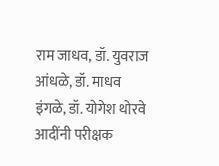राम जाधव, डॉ. युवराज आंधळे, डॉ. माधव इंगळे, डॉ. योगेश थोरवे आदींनी परीक्षक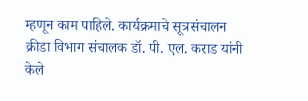म्हणून काम पाहिले. कार्यक्रमाचे सूत्रसंचालन क्रीडा विभाग संचालक डॉ. पी. एल. कराड यांनी केले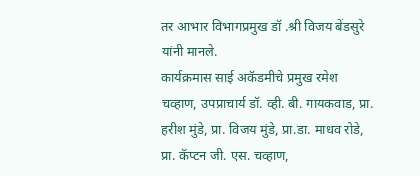तर आभार विभागप्रमुख डॉ .श्री विजय बेंडसुरे यांनी मानले.
कार्यक्रमास साई अकॅडमीचे प्रमुख रमेश चव्हाण, उपप्राचार्य डॉ. व्ही. बी. गायकवाड, प्रा. हरीश मुंडे, प्रा. विजय मुंडे, प्रा.डा. माधव रोडे, प्रा. कॅप्टन जी. एस. चव्हाण,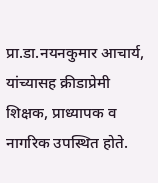प्रा.डा.नयनकुमार आचार्य, यांच्यासह क्रीडाप्रेमी शिक्षक, प्राध्यापक व नागरिक उपस्थित होते.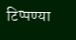टिप्पण्या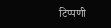टिप्पणी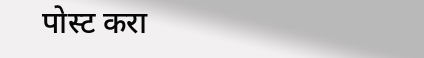पोस्ट करा